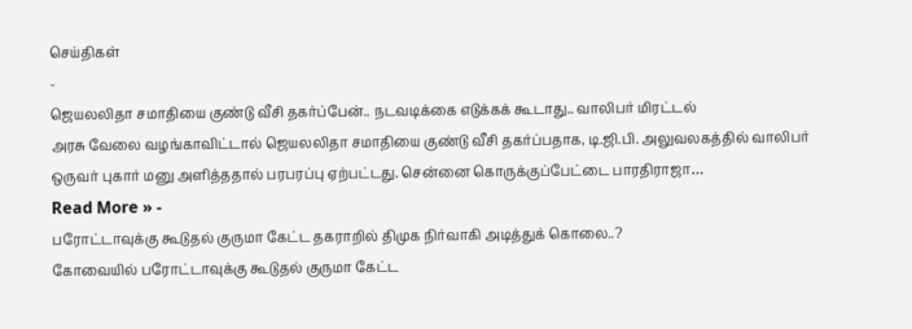செய்திகள்
-
ஜெயலலிதா சமாதியை குண்டு வீசி தகர்ப்பேன்.. நடவடிக்கை எடுக்கக் கூடாது.. வாலிபர் மிரட்டல்
அரசு வேலை வழங்காவிட்டால் ஜெயலலிதா சமாதியை குண்டு வீசி தகர்ப்பதாக, டி.ஜி.பி. அலுவலகத்தில் வாலிபர் ஒருவர் புகார் மனு அளித்ததால் பரபரப்பு ஏற்பட்டது. சென்னை கொருக்குப்பேட்டை பாரதிராஜா…
Read More » -
பரோட்டாவுக்கு கூடுதல் குருமா கேட்ட தகராறில் திமுக நிர்வாகி அடித்துக் கொலை..?
கோவையில் பரோட்டாவுக்கு கூடுதல் குருமா கேட்ட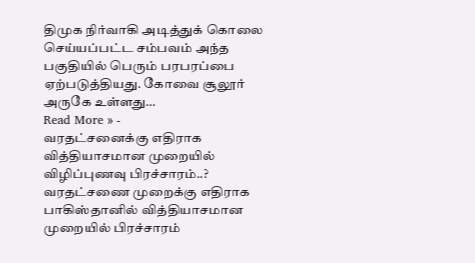திமுக நிர்வாகி அடித்துக் கொலை செய்யப்பட்ட சம்பவம் அந்த பகுதியில் பெரும் பரபரப்பை ஏற்படுத்தியது. கோவை சூலூர் அருகே உள்ளது…
Read More » -
வரதட்சனைக்கு எதிராக வித்தியாசமான முறையில் விழிப்புணவு பிரச்சாரம்..?
வரதட்சணை முறைக்கு எதிராக பாகிஸ்தானில் வித்தியாசமான முறையில் பிரச்சாரம்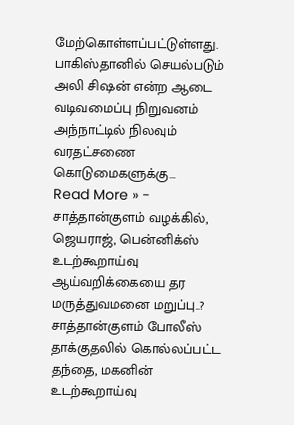மேற்கொள்ளப்பட்டுள்ளது. பாகிஸ்தானில் செயல்படும் அலி சிஷன் என்ற ஆடை வடிவமைப்பு நிறுவனம் அந்நாட்டில் நிலவும் வரதட்சணை கொடுமைகளுக்கு…
Read More » -
சாத்தான்குளம் வழக்கில், ஜெயராஜ், பென்னிக்ஸ் உடற்கூறாய்வு ஆய்வறிக்கையை தர மருத்துவமனை மறுப்பு..?
சாத்தான்குளம் போலீஸ் தாக்குதலில் கொல்லப்பட்ட தந்தை, மகனின் உடற்கூறாய்வு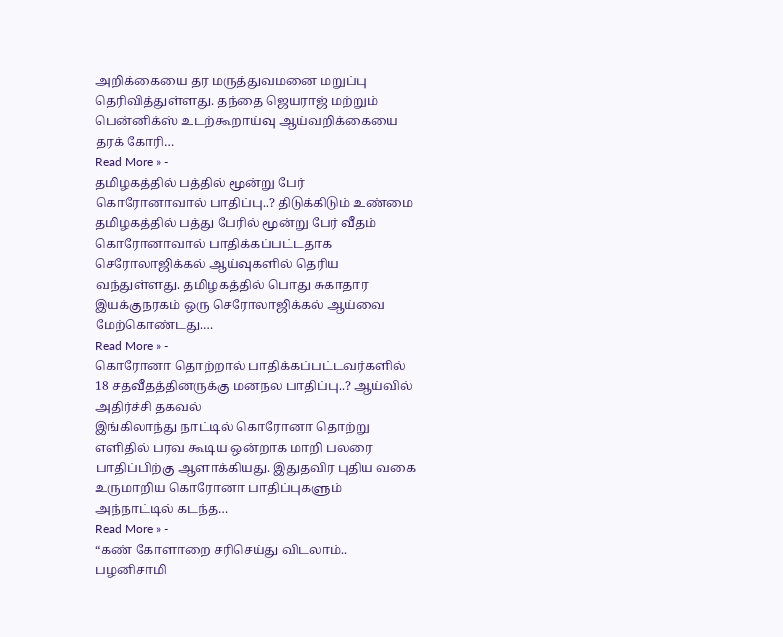அறிக்கையை தர மருத்துவமனை மறுப்பு தெரிவித்துள்ளது. தந்தை ஜெயராஜ் மற்றும் பென்னிக்ஸ் உடற்கூறாய்வு ஆய்வறிக்கையை தரக் கோரி…
Read More » -
தமிழகத்தில் பத்தில் மூன்று பேர் கொரோனாவால் பாதிப்பு..? திடுக்கிடும் உண்மை
தமிழகத்தில் பத்து பேரில் மூன்று பேர் வீதம் கொரோனாவால் பாதிக்கப்பட்டதாக செரோலாஜிக்கல் ஆய்வுகளில் தெரிய வந்துள்ளது. தமிழகத்தில் பொது சுகாதார இயக்குநரகம் ஒரு செரோலாஜிக்கல் ஆய்வை மேற்கொண்டது.…
Read More » -
கொரோனா தொற்றால் பாதிக்கப்பட்டவர்களில் 18 சதவீதத்தினருக்கு மனநல பாதிப்பு..? ஆய்வில் அதிர்ச்சி தகவல்
இங்கிலாந்து நாட்டில் கொரோனா தொற்று எளிதில் பரவ கூடிய ஒன்றாக மாறி பலரை பாதிப்பிற்கு ஆளாக்கியது. இதுதவிர புதிய வகை உருமாறிய கொரோனா பாதிப்புகளும் அந்நாட்டில் கடந்த…
Read More » -
“கண் கோளாறை சரிசெய்து விடலாம்.. பழனிசாமி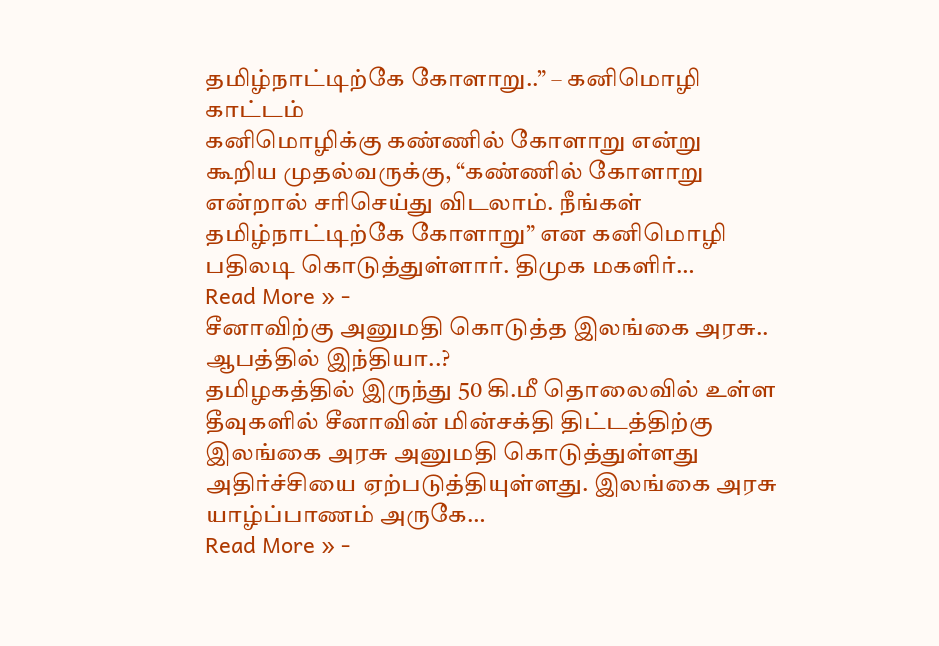தமிழ்நாட்டிற்கே கோளாறு..” – கனிமொழி காட்டம்
கனிமொழிக்கு கண்ணில் கோளாறு என்று கூறிய முதல்வருக்கு, “கண்ணில் கோளாறு என்றால் சரிசெய்து விடலாம். நீங்கள் தமிழ்நாட்டிற்கே கோளாறு” என கனிமொழி பதிலடி கொடுத்துள்ளார். திமுக மகளிர்…
Read More » -
சீனாவிற்கு அனுமதி கொடுத்த இலங்கை அரசு.. ஆபத்தில் இந்தியா..?
தமிழகத்தில் இருந்து 50 கி.மீ தொலைவில் உள்ள தீவுகளில் சீனாவின் மின்சக்தி திட்டத்திற்கு இலங்கை அரசு அனுமதி கொடுத்துள்ளது அதிர்ச்சியை ஏற்படுத்தியுள்ளது. இலங்கை அரசு யாழ்ப்பாணம் அருகே…
Read More » -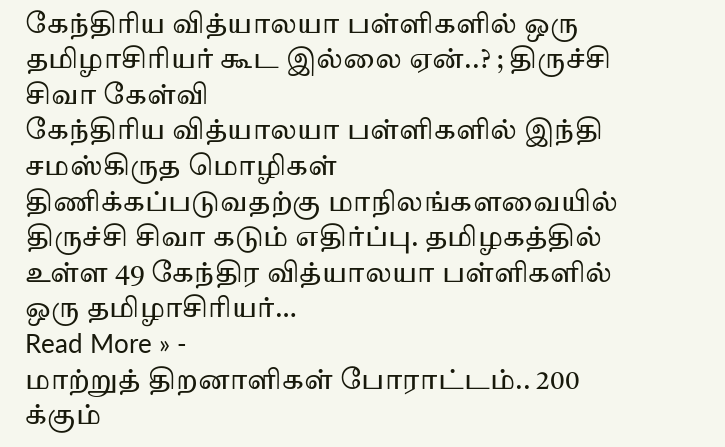கேந்திரிய வித்யாலயா பள்ளிகளில் ஒரு தமிழாசிரியர் கூட இல்லை ஏன்..? ; திருச்சி சிவா கேள்வி
கேந்திரிய வித்யாலயா பள்ளிகளில் இந்தி சமஸ்கிருத மொழிகள் திணிக்கப்படுவதற்கு மாநிலங்களவையில் திருச்சி சிவா கடும் எதிர்ப்பு. தமிழகத்தில் உள்ள 49 கேந்திர வித்யாலயா பள்ளிகளில் ஒரு தமிழாசிரியர்…
Read More » -
மாற்றுத் திறனாளிகள் போராட்டம்.. 200 க்கும்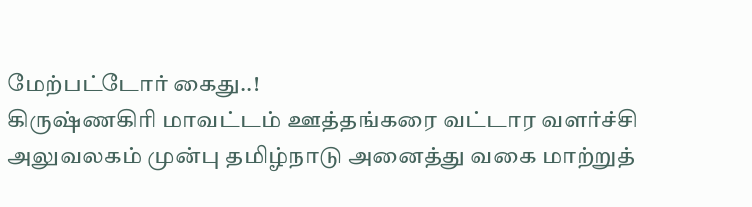மேற்பட்டோர் கைது..!
கிருஷ்ணகிரி மாவட்டம் ஊத்தங்கரை வட்டார வளர்ச்சி அலுவலகம் முன்பு தமிழ்நாடு அனைத்து வகை மாற்றுத்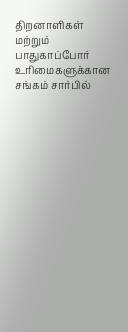திறனாளிகள் மற்றும் பாதுகாப்போர் உரிமைகளுக்கான சங்கம் சார்பில்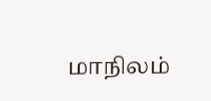மாநிலம்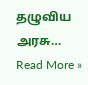தழுவிய அரசு…
Read More »